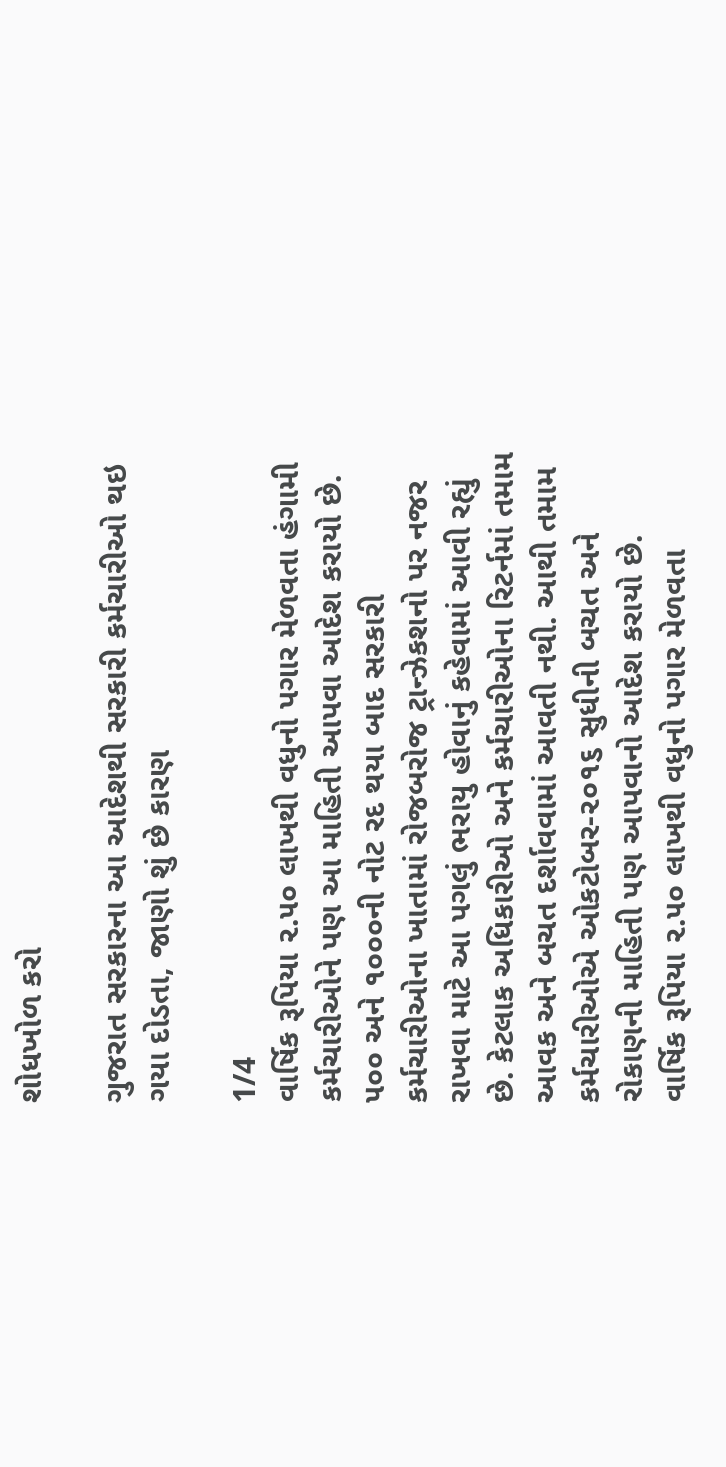શોધખોળ કરો

ગુજરાત સરકારના આ આદેશથી સરકારી કર્મચારીઓ થઇ ગયા દોડતા, જાણો શું છે કારણ

1/4
વાર્ષિક રૂપિયા ૨.૫૦ લાખથી વધુનો પગાર મેળવતા હંગામી કર્મચારીઓને પણ આ માહિતી આપવા આદેશ કરાયો છે. ૫૦૦ અને ૧૦૦૦ની નોટ રદ થયા બાદ સરકારી કર્મચારીઓના ખાતામાં રોજબરોજ ટ્રાન્ઝેકશનો પર નજર રાખવા માટે આ પગલું ભરાયુ હોવાનું કહેવામાં આવી રહ્યું છે. કેટલાક અધિકારીઓ અને કર્મચારીઓના રિટર્નમાં તમામ આવક અને બચત દર્શાવવામાં આવતી નથી. આથી તમામ કર્મચારીઓએ ઓકટોબર-૨૦૧૬ સુધીની બચત અને રોકાણની માહિતી પણ આપવાનો આદેશ કરાયો છે.
વાર્ષિક રૂપિયા ૨.૫૦ લાખથી વધુનો પગાર મેળવતા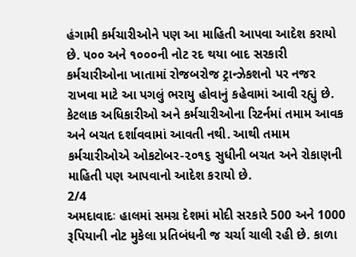હંગામી કર્મચારીઓને પણ આ માહિતી આપવા આદેશ કરાયો છે. ૫૦૦ અને ૧૦૦૦ની નોટ રદ થયા બાદ સરકારી કર્મચારીઓના ખાતામાં રોજબરોજ ટ્રાન્ઝેકશનો પર નજર રાખવા માટે આ પગલું ભરાયુ હોવાનું કહેવામાં આવી રહ્યું છે. કેટલાક અધિકારીઓ અને કર્મચારીઓના રિટર્નમાં તમામ આવક અને બચત દર્શાવવામાં આવતી નથી. આથી તમામ કર્મચારીઓએ ઓકટોબર-૨૦૧૬ સુધીની બચત અને રોકાણની માહિતી પણ આપવાનો આદેશ કરાયો છે.
2/4
અમદાવાદઃ હાલમાં સમગ્ર દેશમાં મોદી સરકારે 500 અને 1000 રૂપિયાની નોટ મુકેલા પ્રતિબંધની જ ચર્ચા ચાલી રહી છે. કાળા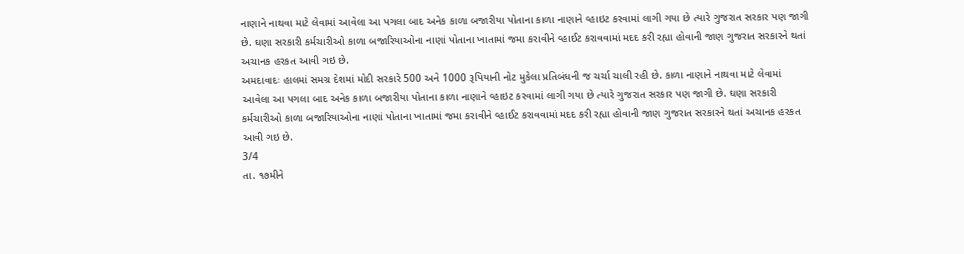નાણાને નાથવા માટે લેવામાં આવેલા આ પગલા બાદ અનેક કાળા બજારીયા પોતાના કાળા નાણાને વ્હાઇટ કરવામાં લાગી ગયા છે ત્યારે ગુજરાત સરકાર પણ જાગી છે. ઘણા સરકારી કર્મચારીઓ કાળા બજારિયાઓના નાણાં પોતાના ખાતામાં જમા કરાવીને વ્હાઈટ કરાવવામાં મદદ કરી રહ્યા હોવાની જાણ ગુજરાત સરકારને થતાં અચાનક હરકત આવી ગઇ છે.
અમદાવાદઃ હાલમાં સમગ્ર દેશમાં મોદી સરકારે 500 અને 1000 રૂપિયાની નોટ મુકેલા પ્રતિબંધની જ ચર્ચા ચાલી રહી છે. કાળા નાણાને નાથવા માટે લેવામાં આવેલા આ પગલા બાદ અનેક કાળા બજારીયા પોતાના કાળા નાણાને વ્હાઇટ કરવામાં લાગી ગયા છે ત્યારે ગુજરાત સરકાર પણ જાગી છે. ઘણા સરકારી કર્મચારીઓ કાળા બજારિયાઓના નાણાં પોતાના ખાતામાં જમા કરાવીને વ્હાઈટ કરાવવામાં મદદ કરી રહ્યા હોવાની જાણ ગુજરાત સરકારને થતાં અચાનક હરકત આવી ગઇ છે.
3/4
તા. ૧૭મીને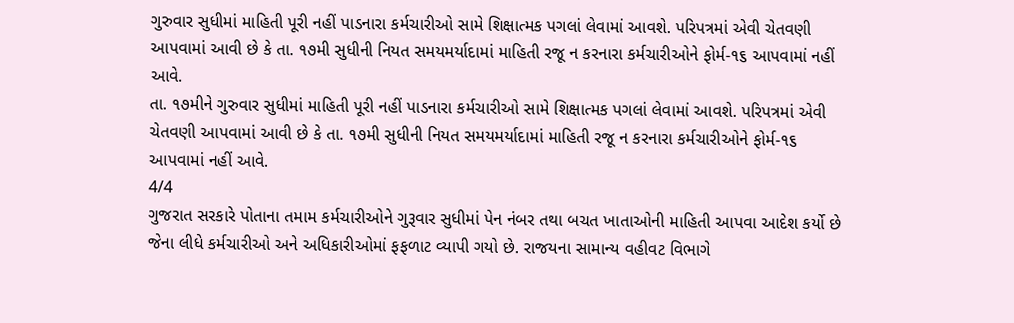ગુરુવાર સુધીમાં માહિતી પૂરી નહીં પાડનારા કર્મચારીઓ સામે શિક્ષાત્મક પગલાં લેવામાં આવશે. પરિપત્રમાં એવી ચેતવણી આપવામાં આવી છે કે તા. ૧૭મી સુધીની નિયત સમયમર્યાદામાં માહિતી રજૂ ન કરનારા કર્મચારીઓને ફોર્મ-૧૬ આપવામાં નહીં આવે.
તા. ૧૭મીને ગુરુવાર સુધીમાં માહિતી પૂરી નહીં પાડનારા કર્મચારીઓ સામે શિક્ષાત્મક પગલાં લેવામાં આવશે. પરિપત્રમાં એવી ચેતવણી આપવામાં આવી છે કે તા. ૧૭મી સુધીની નિયત સમયમર્યાદામાં માહિતી રજૂ ન કરનારા કર્મચારીઓને ફોર્મ-૧૬ આપવામાં નહીં આવે.
4/4
ગુજરાત સરકારે પોતાના તમામ કર્મચારીઓને ગુરૂવાર સુધીમાં પેન નંબર તથા બચત ખાતાઓની માહિતી આપવા આદેશ કર્યો છે જેના લીધે કર્મચારીઓ અને અધિકારીઓમાં ફફળાટ વ્યાપી ગયો છે. રાજયના સામાન્ય વહીવટ વિભાગે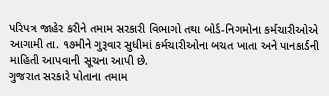પરિપત્ર જાહેર કરીને તમામ સરકારી વિભાગો તથા બોર્ડ-નિગમોના કર્મચારીઓએ આગામી તા. ૧૭મીને ગુરૂવાર સુધીમાં કર્મચારીઓના બચત ખાતા અને પાનકાર્ડની માહિતી આપવાની સૂચના આપી છે.
ગુજરાત સરકારે પોતાના તમામ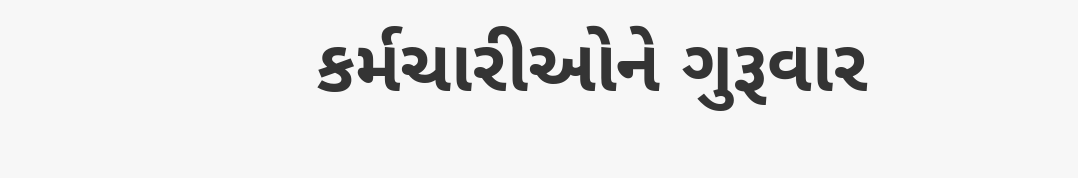કર્મચારીઓને ગુરૂવાર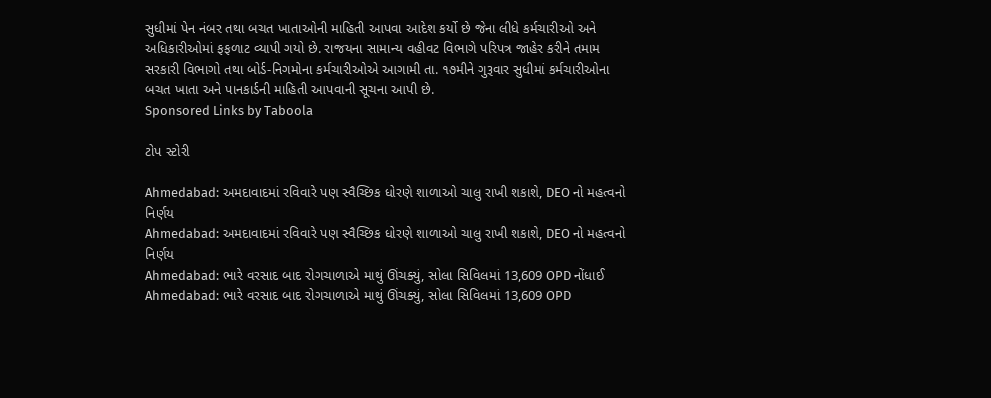સુધીમાં પેન નંબર તથા બચત ખાતાઓની માહિતી આપવા આદેશ કર્યો છે જેના લીધે કર્મચારીઓ અને અધિકારીઓમાં ફફળાટ વ્યાપી ગયો છે. રાજયના સામાન્ય વહીવટ વિભાગે પરિપત્ર જાહેર કરીને તમામ સરકારી વિભાગો તથા બોર્ડ-નિગમોના કર્મચારીઓએ આગામી તા. ૧૭મીને ગુરૂવાર સુધીમાં કર્મચારીઓના બચત ખાતા અને પાનકાર્ડની માહિતી આપવાની સૂચના આપી છે.
Sponsored Links by Taboola

ટોપ સ્ટોરી

Ahmedabad: અમદાવાદમાં રવિવારે પણ સ્વૈચ્છિક ધોરણે શાળાઓ ચાલુ રાખી શકાશે, DEO નો મહત્વનો નિર્ણય
Ahmedabad: અમદાવાદમાં રવિવારે પણ સ્વૈચ્છિક ધોરણે શાળાઓ ચાલુ રાખી શકાશે, DEO નો મહત્વનો નિર્ણય
Ahmedabad: ભારે વરસાદ બાદ રોગચાળાએ માથું ઊંચક્યું, સોલા સિવિલમાં 13,609 OPD નોંધાઈ
Ahmedabad: ભારે વરસાદ બાદ રોગચાળાએ માથું ઊંચક્યું, સોલા સિવિલમાં 13,609 OPD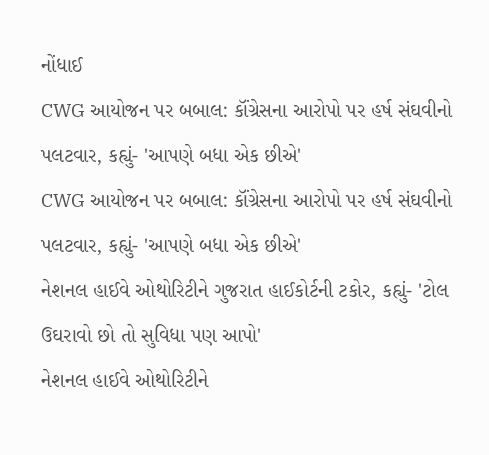નોંધાઈ
CWG આયોજન પર બબાલ: કૉંગ્રેસના આરોપો પર હર્ષ સંઘવીનો પલટવાર, કહ્યું- 'આપણે બધા એક છીએ'
CWG આયોજન પર બબાલ: કૉંગ્રેસના આરોપો પર હર્ષ સંઘવીનો પલટવાર, કહ્યું- 'આપણે બધા એક છીએ'
નેશનલ હાઈવે ઓથોરિટીને ગુજરાત હાઈકોર્ટની ટકોર, કહ્યું- 'ટોલ ઉઘરાવો છો તો સુવિધા પણ આપો'
નેશનલ હાઈવે ઓથોરિટીને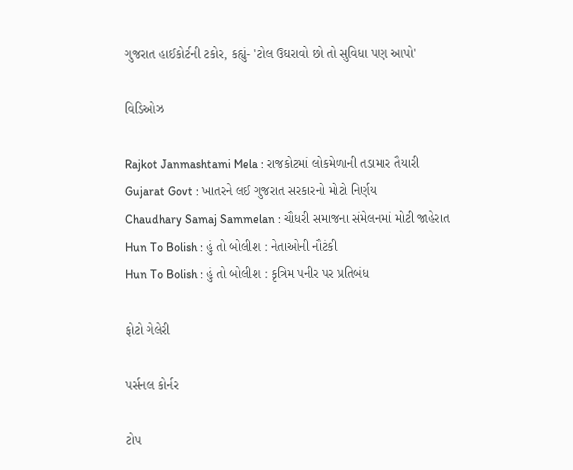ગુજરાત હાઈકોર્ટની ટકોર, કહ્યું- 'ટોલ ઉઘરાવો છો તો સુવિધા પણ આપો'

વિડિઓઝ

Rajkot Janmashtami Mela : રાજકોટમાં લોકમેળાની તડામાર તૈયારી
Gujarat Govt : ખાતરને લઈ ગુજરાત સરકારનો મોટો નિર્ણય
Chaudhary Samaj Sammelan : ચૌધરી સમાજના સંમેલનમાં મોટી જાહેરાત
Hun To Bolish : હું તો બોલીશ : નેતાઓની નૌટંકી
Hun To Bolish : હું તો બોલીશ : કૃત્રિમ પનીર પર પ્રતિબંધ

ફોટો ગેલેરી

પર્સનલ કોર્નર

ટોપ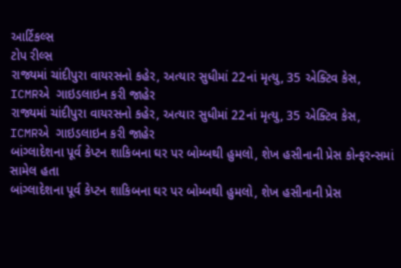આર્ટિકલ્સ
ટોપ રીલ્સ
રાજ્યમાં ચાંદીપુરા વાયરસનો કહેર, અત્યાર સુધીમાં 22નાં મૃત્યુ, 35 એક્ટિવ કેસ, ICMRએ  ગાઇડલાઇન કરી જાહેર
રાજ્યમાં ચાંદીપુરા વાયરસનો કહેર, અત્યાર સુધીમાં 22નાં મૃત્યુ, 35 એક્ટિવ કેસ, ICMRએ  ગાઇડલાઇન કરી જાહેર
બાંગ્લાદેશના પૂર્વ કેપ્ટન શાકિબના ઘર પર બોમ્બથી હુમલો, શેખ હસીનાની પ્રેસ કોન્ફરન્સમાં સામેલ હતા
બાંગ્લાદેશના પૂર્વ કેપ્ટન શાકિબના ઘર પર બોમ્બથી હુમલો, શેખ હસીનાની પ્રેસ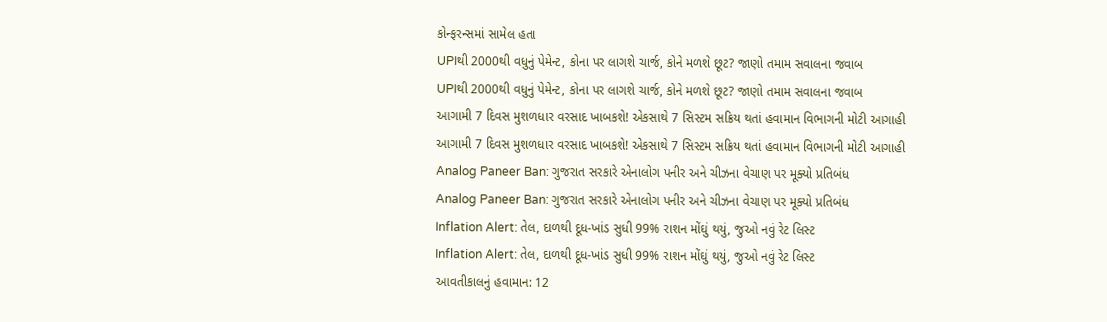કોન્ફરન્સમાં સામેલ હતા
UPIથી 2000થી વધુનું પેમેન્ટ, કોના પર લાગશે ચાર્જ, કોને મળશે છૂટ? જાણો તમામ સવાલના જવાબ
UPIથી 2000થી વધુનું પેમેન્ટ, કોના પર લાગશે ચાર્જ, કોને મળશે છૂટ? જાણો તમામ સવાલના જવાબ
આગામી 7 દિવસ મુશળધાર વરસાદ ખાબકશે! એકસાથે 7 સિસ્ટમ સક્રિય થતાં હવામાન વિભાગની મોટી આગાહી
આગામી 7 દિવસ મુશળધાર વરસાદ ખાબકશે! એકસાથે 7 સિસ્ટમ સક્રિય થતાં હવામાન વિભાગની મોટી આગાહી
Analog Paneer Ban: ગુજરાત સરકારે એનાલોગ પનીર અને ચીઝના વેચાણ પર મૂક્યો પ્રતિબંધ
Analog Paneer Ban: ગુજરાત સરકારે એનાલોગ પનીર અને ચીઝના વેચાણ પર મૂક્યો પ્રતિબંધ
Inflation Alert: તેલ, દાળથી દૂધ-ખાંડ સુધી 99% રાશન મોંઘું થયું, જુઓ નવું રેટ લિસ્ટ
Inflation Alert: તેલ, દાળથી દૂધ-ખાંડ સુધી 99% રાશન મોંઘું થયું, જુઓ નવું રેટ લિસ્ટ
આવતીકાલનું હવામાન: 12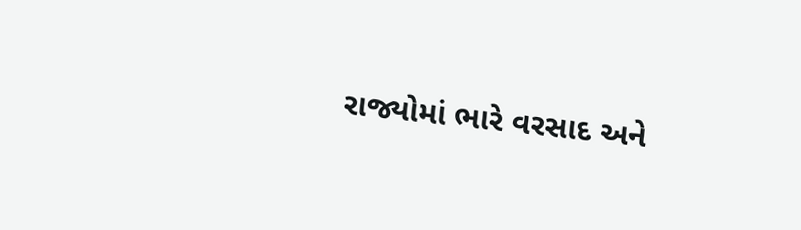રાજ્યોમાં ભારે વરસાદ અને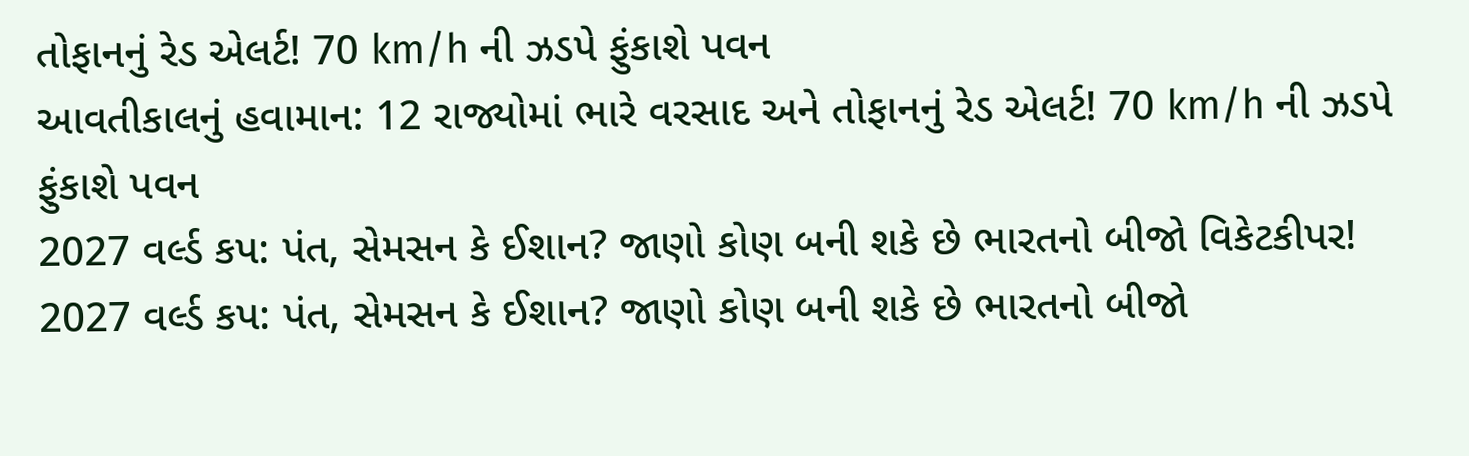તોફાનનું રેડ એલર્ટ! 70 km/h ની ઝડપે ફુંકાશે પવન
આવતીકાલનું હવામાન: 12 રાજ્યોમાં ભારે વરસાદ અને તોફાનનું રેડ એલર્ટ! 70 km/h ની ઝડપે ફુંકાશે પવન
2027 વર્લ્ડ કપ: પંત, સેમસન કે ઈશાન? જાણો કોણ બની શકે છે ભારતનો બીજો વિકેટકીપર!
2027 વર્લ્ડ કપ: પંત, સેમસન કે ઈશાન? જાણો કોણ બની શકે છે ભારતનો બીજો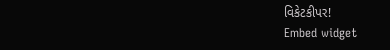વિકેટકીપર!
Embed widget